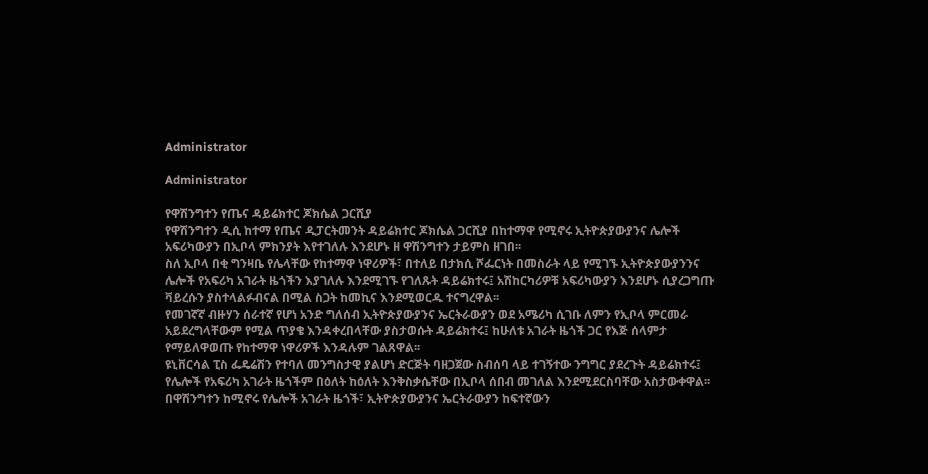Administrator

Administrator

የዋሽንግተን የጤና ዳይሬክተር ጆክሴል ጋርሺያ
የዋሽንግተን ዲሲ ከተማ የጤና ዲፓርትመንት ዳይሬክተር ጆክሴል ጋርሺያ በከተማዋ የሚኖሩ ኢትዮጵያውያንና ሌሎች አፍሪካውያን በኢቦላ ምክንያት እየተገለሉ እንደሆኑ ዘ ዋሽንግተን ታይምስ ዘገበ፡፡
ስለ ኢቦላ በቂ ግንዛቤ የሌላቸው የከተማዋ ነዋሪዎች፣ በተለይ በታክሲ ሾፌርነት በመስራት ላይ የሚገኙ ኢትዮጵያውያንንና ሌሎች የአፍሪካ አገራት ዜጎችን እያገለሉ እንደሚገኙ የገለጹት ዳይሬክተሩ፤ አሽከርካሪዎቹ አፍሪካውያን እንደሆኑ ሲያረጋግጡ ቫይረሱን ያስተላልፉብናል በሚል ስጋት ከመኪና እንደሚወርዱ ተናግረዋል፡፡
የመገኛኛ ብዙሃን ሰራተኛ የሆነ አንድ ግለሰብ ኢትዮጵያውያንና ኤርትራውያን ወደ አሜሪካ ሲገቡ ለምን የኢቦላ ምርመራ አይደረግላቸውም የሚል ጥያቄ እንዳቀረበላቸው ያስታወሱት ዳይሬክተሩ፤ ከሁለቱ አገራት ዜጎች ጋር የእጅ ሰላምታ የማይለዋወጡ የከተማዋ ነዋሪዎች እንዳሉም ገልጸዋል፡፡
ዩኒቨርሳል ፒስ ፌዴሬሽን የተባለ መንግስታዊ ያልሆነ ድርጅት ባዘጋጀው ስብሰባ ላይ ተገኝተው ንግግር ያደረጉት ዳይሬክተሩ፤ የሌሎች የአፍሪካ አገራት ዜጎችም በዕለት ከዕለት እንቅስቃሴቸው በኢቦላ ሰበብ መገለል እንደሚደርስባቸው አስታውቀዋል፡፡
በዋሽንግተን ከሚኖሩ የሌሎች አገራት ዜጎች፣ ኢትዮጵያውያንና ኤርትራውያን ከፍተኛውን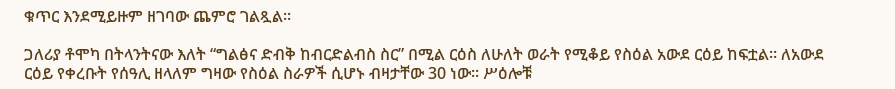ቁጥር እንደሚይዙም ዘገባው ጨምሮ ገልጿል፡፡

ጋለሪያ ቶሞካ በትላንትናው እለት “ግልፅና ድብቅ ከብርድልብስ ስር” በሚል ርዕስ ለሁለት ወራት የሚቆይ የስዕል አውደ ርዕይ ከፍቷል፡፡ ለአውደ ርዕይ የቀረቡት የሰዓሊ ዘላለም ግዛው የስዕል ስራዎች ሲሆኑ ብዛታቸው 30 ነው፡፡ ሥዕሎቹ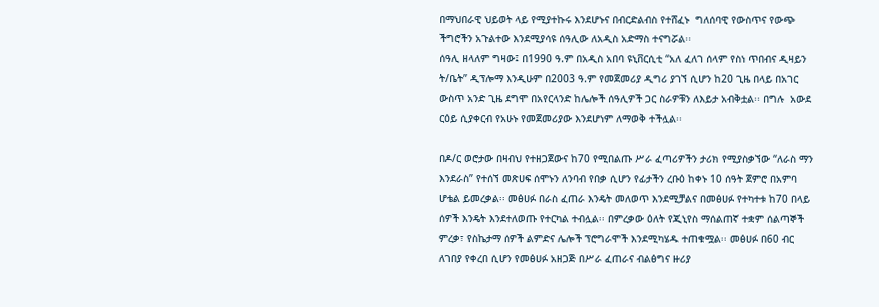በማህበራዊ ህይወት ላይ የሚያተኩሩ እንደሆኑና በብርድልብስ የተሸፈኑ  ግለሰባዊ የውስጥና የውጭ ችግሮችን አጉልተው እንደሚያሳዩ ሰዓሊው ለአዲስ አድማስ ተናግሯል፡፡
ሰዓሊ ዘላለም ግዛው፤ በ1990 ዓ.ም በአዲስ አበባ ዩኒቨርሲቲ “አለ ፈለገ ሰላም የስነ ጥበብና ዲዛይን ት/ቤት” ዲፕሎማ እንዲሁም በ2003 ዓ.ም የመጀመሪያ ዲግሪ ያገኘ ሲሆን ከ20 ጊዜ በላይ በአገር ውስጥ አንድ ጊዜ ደግሞ በአየርላንድ ከሌሎች ሰዓሊዎች ጋር ስራዎቹን ለእይታ አብቅቷል፡፡ በግሉ  አውደ ርዕይ ሲያቀርብ የአሁኑ የመጀመሪያው እንደሆነም ለማወቅ ተችሏል፡፡

በዶ/ር ወሮታው በዛብህ የተዘጋጀውና ከ70 የሚበልጡ ሥራ ፈጣሪዎችን ታሪክ የሚያስቃኘው “ለራስ ማን እንደራስ” የተሰኘ መጽሀፍ ሰሞኑን ለንባብ የበቃ ሲሆን የፊታችን ረቡዕ ከቀኑ 10 ሰዓት ጀምሮ በአምባ ሆቴል ይመረቃል፡፡ መፅሀፉ በራስ ፈጠራ እንዴት መለወጥ እንደሚቻልና በመፅሀፉ የተካተቱ ከ70 በላይ ሰዎች እንዴት እንደተለወጡ የተርካል ተብሏል፡፡ በምረቃው ዕለት የጂኒየስ ማሰልጠኛ ተቋም ሰልጣኞች ምረቃ፣ የስኬታማ ሰዎች ልምድና ሌሎች ፕሮግራሞች እንደሚካሄዱ ተጠቁሟል፡፡ መፅሀፉ በ60 ብር ለገበያ የቀረበ ሲሆን የመፅሀፉ አዘጋጅ በሥራ ፈጠራና ብልፅግና ዙሪያ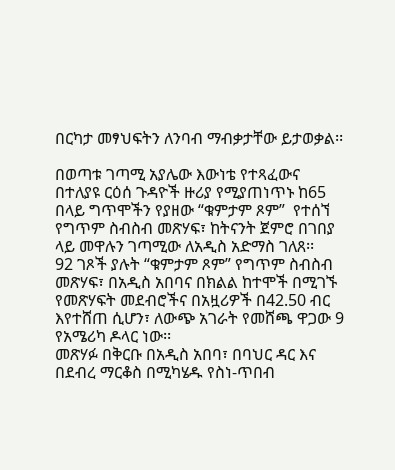በርካታ መፃህፍትን ለንባብ ማብቃታቸው ይታወቃል፡፡

በወጣቱ ገጣሚ አያሌው እውነቴ የተጻፈውና በተለያዩ ርዕሰ ጉዳዮች ዙሪያ የሚያጠነጥኑ ከ65 በላይ ግጥሞችን የያዘው “ቁምታም ጾም”  የተሰኘ የግጥም ስብስብ መጽሃፍ፣ ከትናንት ጀምሮ በገበያ ላይ መዋሉን ገጣሚው ለአዲስ አድማስ ገለጸ፡፡
92 ገጾች ያሉት “ቁምታም ጾም” የግጥም ስብስብ መጽሃፍ፣ በአዲስ አበባና በክልል ከተሞች በሚገኙ የመጽሃፍት መደብሮችና በአዟሪዎች በ42.50 ብር እየተሸጠ ሲሆን፣ ለውጭ አገራት የመሸጫ ዋጋው 9 የአሜሪካ ዶላር ነው፡፡
መጽሃፉ በቅርቡ በአዲስ አበባ፣ በባህር ዳር እና በደብረ ማርቆስ በሚካሄዱ የስነ-ጥበብ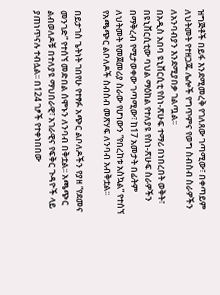ዝግጅቶች በይፋ እንደሚመረቅ የገለጸው ገጣሚው፣ በቀጣይም ለህትመት የተዘጋጁ ሌሎች የግጥምና የወግ ስብስብ ስራዎችን ለአንባብያን እንደሚያበቃ ገልጧል፡፡
በአዲስ አበባ ዩኒቨርሲቲ የስነ-ጽሁፍ ተማሪ በነበረበት ወቅት፣ በዩኒቨርሲቲው ባህል ማዕከል የተለያዩ የስነ-ጽሁፍ ስራዎችን በማቅረብ የሚታወቀው ገጣሚው፣ ከ17 አመታት በፊትም ለህትመት የመጀመሪያ ስራው የሆነውን “የበረከቱ አስኳል” የተሰኘ የአጫጭር ልቦለዶች ስብስብ መጽሃፍ ለንባብ አብቅቷል፡፡

በይታገስ ጌትነት ገበየሁ የተፃፉ አጭር ልቦለዶችን የያዘ “የደመና መንገድ” የተሰኘ መድበል ሰሞኑን ለንባብ በቅቷል፡፡ አጫጭር ልብወለዶቹ በተለያዩ ማህበራዊ፣ አገራዊና የፍቅር ጉዳዮች ላይ ያጠነጥናሉ ተብሏል፡፡ በ124 ገፆች የተቀነበበው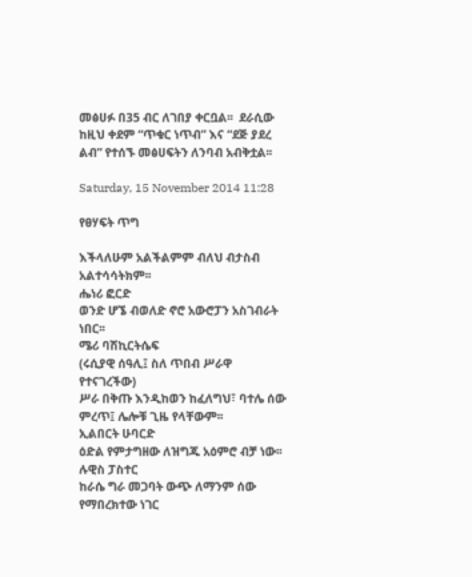መፅሀፉ በ35 ብር ለገበያ ቀርቧል፡፡  ደራሲው ከዚህ ቀደም “ጥቁር ነጥብ” እና “ደጅ ያደረ ልብ” የተሰኙ መፅሀፍትን ለንባብ አብቅቷል፡፡

Saturday, 15 November 2014 11:28

የፀሃፍት ጥግ

እችላለሁም አልችልምም ብለህ ብታስብ አልተሳሳትክም፡፡
ሔነሪ ፎርድ
ወንድ ሆኜ ብወለድ ኖሮ አውሮፓን አስገብራት ነበር፡፡
ሜሪ ባሽኪርትሴፍ
(ሩሲያዊ ሰዓሊ፤ ስለ ጥበብ ሥራዋ የተናገረችው)
ሥራ በቅጡ እንዲከወን ከፈለግህ፣ ባተሌ ሰው ምረጥ፤ ሌሎቹ ጊዜ የላቸውም፡፡
ኢልበርት ሁባርድ
ዕድል የምታግዘው ለዝግጁ አዕምሮ ብቻ ነው፡፡
ሉዊስ ፓስተር
ከራሴ ግራ መጋባት ውጭ ለማንም ሰው የማበረክተው ነገር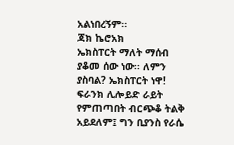አልነበረኝም፡፡
ጃክ ኬሮአክ
ኤክስፐርት ማለት ማሰብ ያቆመ ሰው ነው፡፡ ለምን ያስባል? ኤክስፐርት ነዋ!
ፍራንክ ሊሎይድ ራይት
የምጠጣበት ብርጭቆ ትልቅ አይደለም፤ ግን ቢያንስ የራሴ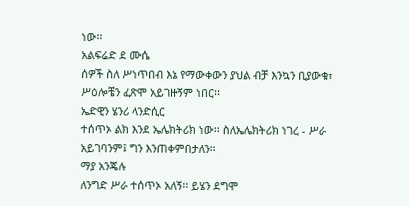ነው፡፡
አልፍሬድ ደ ሙሴ
ሰዎች ስለ ሥነጥበብ እኔ የማውቀውን ያህል ብቻ እንኳን ቢያውቁ፣ ሥዕሎቼን ፈጽሞ አይገዙኝም ነበር፡፡
ኤድዊን ሄንሪ ላንድሲር
ተሰጥኦ ልክ እንደ ኤሌክትሪክ ነው፡፡ ስለኤሌክትሪክ ነገረ - ሥራ አይገባንም፤ ግን እንጠቀምበታለን፡፡
ማያ አንጄሉ
ለንግድ ሥራ ተሰጥኦ አለኝ፡፡ ይሄን ደግሞ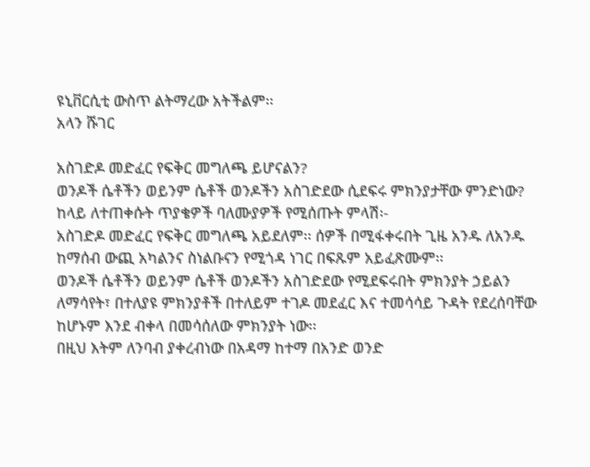ዩኒቨርሲቲ ውስጥ ልትማረው አትችልም፡፡
አላን ሹገር

አስገድዶ መድፈር የፍቅር መግለጫ ይሆናልን?
ወንዶች ሴቶችን ወይንም ሴቶች ወንዶችን አስገድደው ሲደፍሩ ምክንያታቸው ምንድነው?
ከላይ ለተጠቀሱት ጥያቄዎች ባለሙያዎች የሚሰጡት ምላሽ፡-
አስገድዶ መድፈር የፍቅር መግለጫ አይደለም፡፡ ሰዎች በሚፋቀሩበት ጊዜ አንዱ ለአንዱ ከማሰብ ውጪ አካልንና ስነልቡናን የሚጎዳ ነገር በፍጹም አይፈጽሙም፡፡
ወንዶች ሴቶችን ወይንም ሴቶች ወንዶችን አስገድደው የሚደፍሩበት ምክንያት ኃይልን ለማሳየት፣ በተለያዩ ምክንያቶች በተለይም ተገዶ መደፈር እና ተመሳሳይ ጉዳት የደረሰባቸው ከሆኑም እንደ ብቀላ በመሳሰለው ምክንያት ነው፡፡
በዚህ እትም ለንባብ ያቀረብነው በአዳማ ከተማ በአንድ ወንድ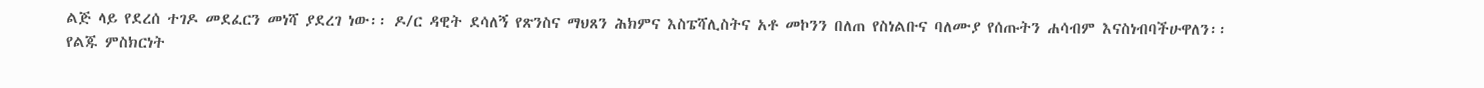ልጅ ላይ የደረሰ ተገዶ መደፈርን መነሻ ያደረገ ነው፡፡ ዶ/ር ዳዊት ደሳለኝ የጽንስና ማህጸን ሕክምና እስፔሻሊስትና አቶ መኮንን በለጠ የስነልቡና ባለሙያ የሰጡትን ሐሳብም እናስነብባችሁዋለን፡፡
የልጁ ምስክርነት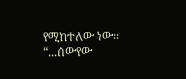የሚከተለው ነው፡፡
“...ሰውየው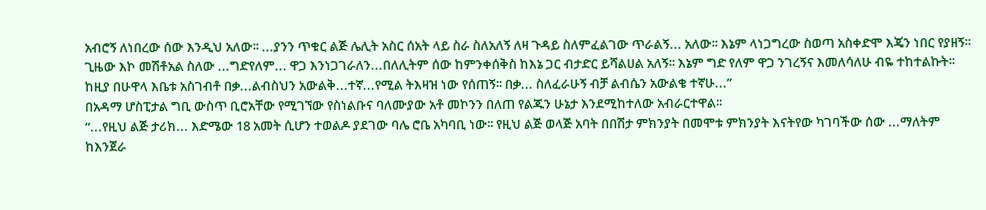አብሮኝ ለነበረው ሰው እንዲህ አለው፡፡ ...ያንን ጥቁር ልጅ ሌሊት አስር ሰአት ላይ ስራ ስለአለኝ ለዛ ጉዳይ ስለምፈልገው ጥራልኝ... አለው፡፡ እኔም ላነጋግረው ስወጣ አስቀድሞ እጄን ነበር የያዘኝ፡፡ ጊዜው እኮ መሽቶአል ስለው ...ግድየለም... ዋጋ እንነጋገራለን...በለሊትም ሰው ከምንቀሰቅስ ከእኔ ጋር ብታድር ይሻልሀል አለኝ፡፡ እኔም ግድ የለም ዋጋ ንገረኝና እመለሳለሁ ብዬ ተከተልኩት፡፡ ከዚያ በሁዋላ እቤቱ አስገብቶ በቃ...ልብስህን አውልቅ...ተኛ...የሚል ትእዛዝ ነው የሰጠኝ፡፡ በቃ... ስለፈራሁኝ ብቻ ልብሴን አውልቄ ተኛሁ...”
በአዳማ ሆስፒታል ግቢ ውስጥ ቢሮአቸው የሚገኘው የስነልቡና ባለሙያው አቶ መኮንን በለጠ የልጁን ሁኔታ እንደሚከተለው አብራርተዋል፡፡
“...የዚህ ልጅ ታሪክ... እድሜው 18 አመት ሲሆን ተወልዶ ያደገው ባሌ ሮቤ አካባቢ ነው፡፡ የዚህ ልጅ ወላጅ አባት በበሽታ ምክንያት በመሞቱ ምክንያት እናትየው ካገባችው ሰው ...ማለትም ከእንጀራ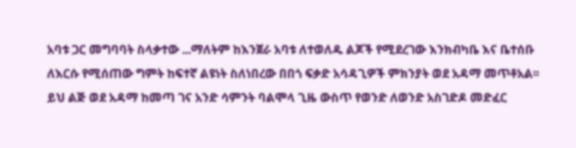አባቱ ጋር መግባባት ስላቃተው ...ማለትም ከእንጀራ አባቱ ለተወለዱ ልጆች የሚደረገው እንክብካቤ እና ቤተሰቡ ለእርሱ የሚሰጠው ግምት ከፍተኛ ልዩነት ስለነበረው በበጎ ፍቃድ አሳዳጊዎች ምክንያት ወደ አዳማ መጥቶአል፡፡ ይህ ልጅ ወደ አዳማ ከመጣ ገና አንድ ሳምንት ባልሞላ ጊዜ ውስጥ የወንድ ለወንድ አስገድዶ መድፈር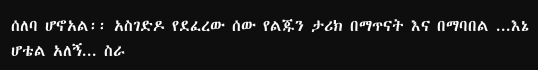ሰለባ ሆኖአል፡፡ አስገድዶ የደፈረው ሰው የልጁን ታሪክ በማጥናት እና በማባበል ...እኔ ሆቴል አለኝ... ስራ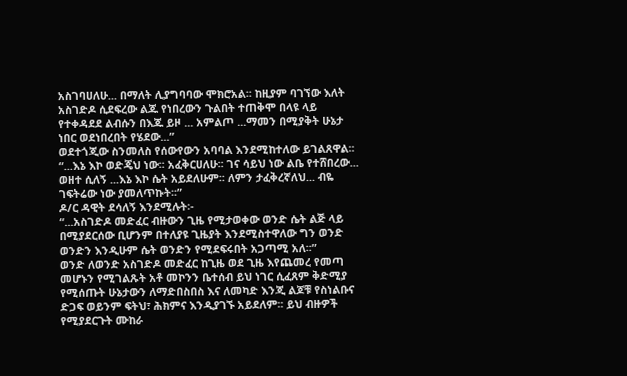አስገባሀለሁ... በማለት ሊያግባባው ሞክሮአል፡፡ ከዚያም ባገኘው እለት አስገድዶ ሲደፍረው ልጁ የነበረውን ጉልበት ተጠቅሞ በላዩ ላይ የተቀዳደደ ልብሱን በእጁ ይዞ ... አምልጦ ...ማመን በሚያቅት ሁኔታ ነበር ወደነበረበት የሄደው...”
ወደተጎጂው ስንመለስ የሰውየውን አባባል እንደሚከተለው ይገልጸዋል፡፡
“...እኔ እኮ ወድጄህ ነው፡፡ አፈቅርሀለሁ፡፡ ገና ሳይህ ነው ልቤ የተሸበረው... ወዘተ ሲለኝ ...እኔ እኮ ሴት አይደለሁም፡፡ ለምን ታፈቅረኛለህ... ብዬ ገፍትሬው ነው ያመለጥኩት፡፡”
ዶ/ር ዳዊት ደሳለኝ እንደሚሉት፡-
“...አስገድዶ መድፈር ብዙውን ጊዜ የሚታወቀው ወንድ ሴት ልጅ ላይ በሚያደርሰው ቢሆንም በተለያዩ ጊዜያት እንደሚስተዋለው ግን ወንድ ወንድን እንዲሁም ሴት ወንድን የሚደፍሩበት አጋጣሚ አለ፡፡”
ወንድ ለወንድ አስገድዶ መድፈር ከጊዜ ወደ ጊዜ እየጨመረ የመጣ መሆኑን የሚገልጹት አቶ መኮንን ቤተሰብ ይህ ነገር ሲፈጸም ቅድሚያ የሚሰጡት ሁኔታውን ለማድበስበስ እና ለመካድ እንጂ ልጆቹ የስነልቡና ድጋፍ ወይንም ፍትህ፣ ሕክምና እንዲያገኙ አይደለም፡፡ ይህ ብዙዎች የሚያደርጉት ሙከራ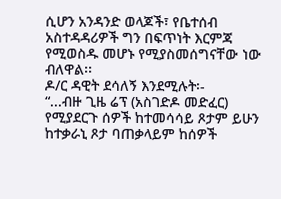ሲሆን አንዳንድ ወላጆች፣ የቤተሰብ አስተዳዳሪዎች ግን በፍጥነት እርምጃ የሚወስዱ መሆኑ የሚያስመሰግናቸው ነው ብለዋል፡፡
ዶ/ር ዳዊት ደሳለኝ እንደሚሉት፡-
“...ብዙ ጊዜ ሬፕ (አስገድዶ መድፈር) የሚያደርጉ ሰዎች ከተመሳሳይ ጾታም ይሁን ከተቃራኒ ጾታ ባጠቃላይም ከሰዎች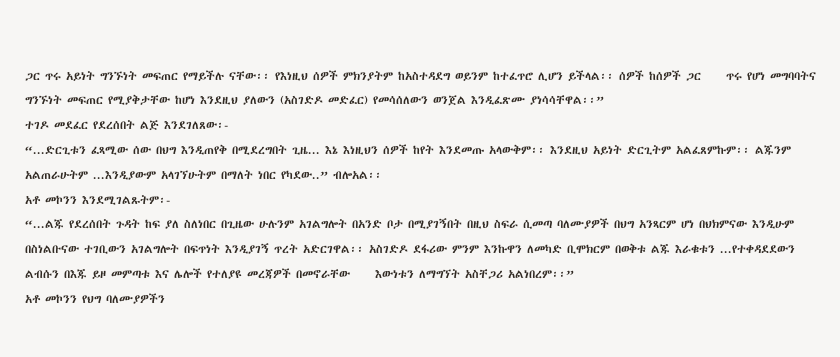ጋር ጥሩ አይነት ግንኙነት መፍጠር የማይችሉ ናቸው፡፡ የእነዚህ ሰዎች ምክንያትም ከአስተዳደግ ወይንም ከተፈጥሮ ሊሆን ይችላል፡፡ ሰዎች ከሰዎች ጋር     ጥሩ የሆነ መግባባትና ግንኙነት መፍጠር የሚያቅታቸው ከሆነ እንደዚህ ያለውን (አስገድዶ መድፈር) የመሳሰለውን ወንጀል እንዲፈጽሙ ያነሳሳቸዋል፡፡”
ተገዶ መደፈር የደረሰበት ልጅ እንደገለጸው፡-
“...ድርጊቱን ፈጻሚው ሰው በህግ እንዲጠየቅ በሚደረግበት ጊዜ... እኔ እነዚህን ሰዎች ከየት እንደመጡ አላውቅም፡፡ እንደዚህ አይነት ድርጊትም አልፈጸምኩም፡፡ ልጁንም አልጠራሁትም ...እንዲያውም አላገኘሁትም በማለት ነበር የካደው..” ብሎአል፡፡
አቶ መኮንን እንደሚገልጹትም፡-
“...ልጁ የደረሰበት ጉዳት ከፍ ያለ ስለነበር በጊዜው ሁሉንም አገልግሎት በአንድ ቦታ በሚያገኝበት በዚህ ስፍራ ሲመጣ ባለሙያዎች በህግ አንጻርም ሆነ በህክምናው እንዲሁም በስነልቡናው ተገቢውን አገልግሎት በፍጥነት እንዲያገኝ ጥረት አድርገዋል፡፡ አስገድዶ ደፋሪው ምንም እንኩዋን ለመካድ ቢሞክርም በወቅቱ ልጁ እራቁቱን ...የተቀዳደደውን ልብሱን በእጁ ይዞ መምጣቱ እና ሌሎች የተለያዩ መረጃዎች በመኖራቸው     እውነቱን ለማግኘት አስቸጋሪ አልነበረም፡፡”
አቶ መኮንን የህግ ባለሙያዎችን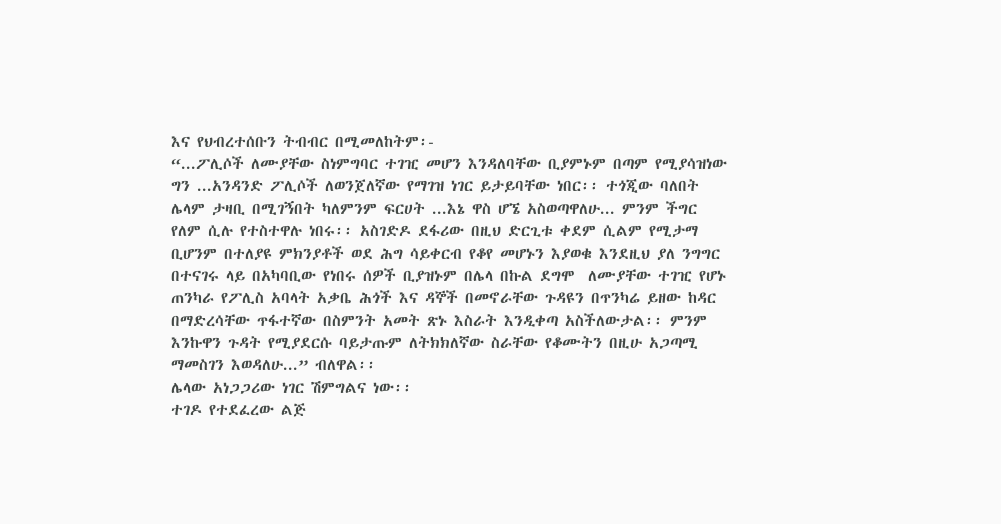እና የህብረተሰቡን ትብብር በሚመለከትም፡-
“...ፖሊሶች ለሙያቸው ስነምግባር ተገዢ መሆን እንዳለባቸው ቢያምኑም በጣም የሚያሳዝነው ግን ...አንዳንድ ፖሊሶች ለወንጀለኛው የማገዝ ነገር ይታይባቸው ነበር፡፡ ተጎጂው ባለበት ሌላም ታዛቢ በሚገኝበት ካለምንም ፍርሀት ...እኔ ዋስ ሆኜ አስወጣዋለሁ... ምንም ችግር የለም ሲሉ የተስተዋሉ ነበሩ፡፡ አስገድዶ ደፋሪው በዚህ ድርጊቱ ቀደም ሲልም የሚታማ ቢሆንም በተለያዩ ምክንያቶች ወደ ሕግ ሳይቀርብ የቆየ መሆኑን እያወቁ እንደዚህ ያለ ንግግር በተናገሩ ላይ በአካባቢው የነበሩ ሰዎች ቢያዝኑም በሌላ በኩል ደግሞ  ለሙያቸው ተገዢ የሆኑ ጠንካራ የፖሊስ አባላት አቃቤ ሕጎች እና ዳኞች በመኖራቸው ጉዳዩን በጥንካሬ ይዘው ከዳር በማድረሳቸው ጥፋተኛው በስምንት አመት ጽኑ እስራት እንዲቀጣ አስችለውታል፡፡ ምንም እንኩዋን ጉዳት የሚያደርሱ ባይታጡም ለትክክለኛው ስራቸው የቆሙትን በዚሁ አጋጣሚ ማመስገን እወዳለሁ...” ብለዋል፡፡
ሌላው አነጋጋሪው ነገር ሽምግልና ነው፡፡
ተገዶ የተደፈረው ልጅ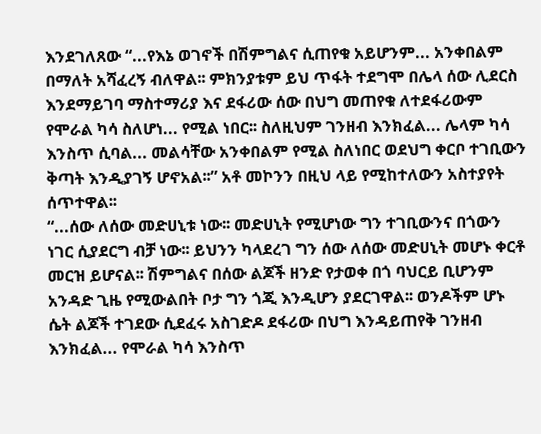እንደገለጸው “...የእኔ ወገኖች በሽምግልና ሲጠየቁ አይሆንም... አንቀበልም በማለት አሻፈረኝ ብለዋል፡፡ ምክንያቱም ይህ ጥፋት ተደግሞ በሌላ ሰው ሊደርስ እንደማይገባ ማስተማሪያ እና ደፋሪው ሰው በህግ መጠየቁ ለተደፋሪውም የሞራል ካሳ ስለሆነ... የሚል ነበር፡፡ ስለዚህም ገንዘብ እንክፈል... ሌላም ካሳ እንስጥ ሲባል... መልሳቸው አንቀበልም የሚል ስለነበር ወደህግ ቀርቦ ተገቢውን ቅጣት እንዲያገኝ ሆኖአል፡፡” አቶ መኮንን በዚህ ላይ የሚከተለውን አስተያየት ሰጥተዋል፡፡
“...ሰው ለሰው መድሀኒቱ ነው፡፡ መድሀኒት የሚሆነው ግን ተገቢውንና በጎውን ነገር ሲያደርግ ብቻ ነው፡፡ ይህንን ካላደረገ ግን ሰው ለሰው መድሀኒት መሆኑ ቀርቶ መርዝ ይሆናል፡፡ ሽምግልና በሰው ልጆች ዘንድ የታወቀ በጎ ባህርይ ቢሆንም አንዳድ ጊዜ የሚውልበት ቦታ ግን ጎጂ እንዲሆን ያደርገዋል፡፡ ወንዶችም ሆኑ ሴት ልጆች ተገደው ሲደፈሩ አስገድዶ ደፋሪው በህግ እንዳይጠየቅ ገንዘብ እንክፈል... የሞራል ካሳ እንስጥ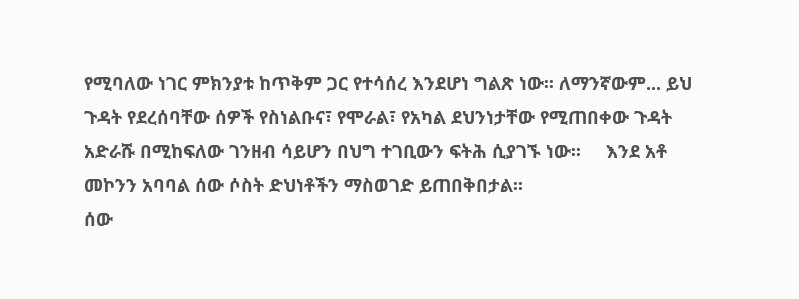የሚባለው ነገር ምክንያቱ ከጥቅም ጋር የተሳሰረ እንደሆነ ግልጽ ነው፡፡ ለማንኛውም... ይህ ጉዳት የደረሰባቸው ሰዎች የስነልቡና፣ የሞራል፣ የአካል ደህንነታቸው የሚጠበቀው ጉዳት አድራሹ በሚከፍለው ገንዘብ ሳይሆን በህግ ተገቢውን ፍትሕ ሲያገኙ ነው፡፡     እንደ አቶ መኮንን አባባል ሰው ሶስት ድህነቶችን ማስወገድ ይጠበቅበታል፡፡
ሰው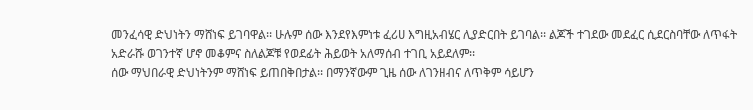መንፈሳዊ ድህነትን ማሸነፍ ይገባዋል፡፡ ሁሉም ሰው እንደየእምነቱ ፈሪሀ እግዚአብሄር ሊያድርበት ይገባል፡፡ ልጆች ተገደው መደፈር ሲደርስባቸው ለጥፋት አድራሹ ወገንተኛ ሆኖ መቆምና ስለልጆቹ የወደፊት ሕይወት አለማሰብ ተገቢ አይደለም፡፡
ሰው ማህበራዊ ድህነትንም ማሸነፍ ይጠበቅበታል፡፡ በማንኛውም ጊዜ ሰው ለገንዘብና ለጥቅም ሳይሆን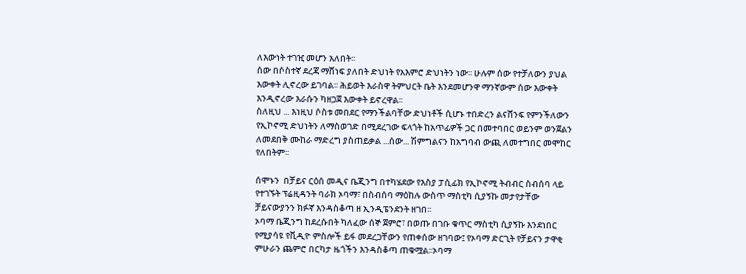ለእውነት ተገዢ መሆን አለበት፡፡
ሰው በሶስተኛ ደረጃ ማሸነፍ ያለበት ድህነት የአእምሮ ድህነትን ነው፡፡ ሁሉም ሰው የተቻለውን ያህል እውቀት ሊኖረው ይገባል፡፡ ሕይወት እራስዋ ትምህርት ቤት እንደመሆንዋ ማንኛውም ሰው እውቀት እንዲኖረው እራሱን ካዘጋጀ እውቀት ይኖረዋል፡፡
ስለዚህ ... እነዚህ ሶስቱ መበደር የማንችልባቸው ድህነቶች ሲሆኑ ተበድረን ልናሸንፍ የምንችለውን የኢኮኖሚ ድህነትን ለማስወገድ በሚደረገው ፍላጎት ከአጥፊዎች ጋር በመተባበር ወይንም ወንጀልን ለመደበቅ ሙከራ ማድረግ ያስጠይቃል ...ሰው... ሽምግልናን ከአግባብ ውጪ ለመተግበር መሞከር የለበትም፡፡

ሰሞኑን  በቻይና ርዕሰ መዲና ቤጂንግ በተካሄደው የእስያ ፓሲፊክ የኢኮኖሚ ትብብር ስብሰባ ላይ የተገኙት ፕሬዚዳንት ባራክ ኦባማ፣ በስብሰባ ማዕከሉ ውስጥ ማስቲካ ሲያኝኩ መታየታቸው ቻይናውያንን ክፉኛ እንዳስቆጣ ዘ ኢንዲፔንደንት ዘገበ፡፡
ኦባማ ቤጂንግ ከደረሱበት ካለፈው ሰኞ ጀምሮ፣ በወጡ በገቡ ቁጥር ማስቲካ ሲያኝኩ እንደነበር የሚያሳዩ የቪዲዮ ምስሎች ይፋ መደረጋቸውን የጠቀሰው ዘገባው፤ የኦባማ ድርጊት የቻይናን ታዋቂ ምሁራን ጨምሮ በርካታ ዜጎችን እንዳስቆጣ ጠቁሟል፡፡ኦባማ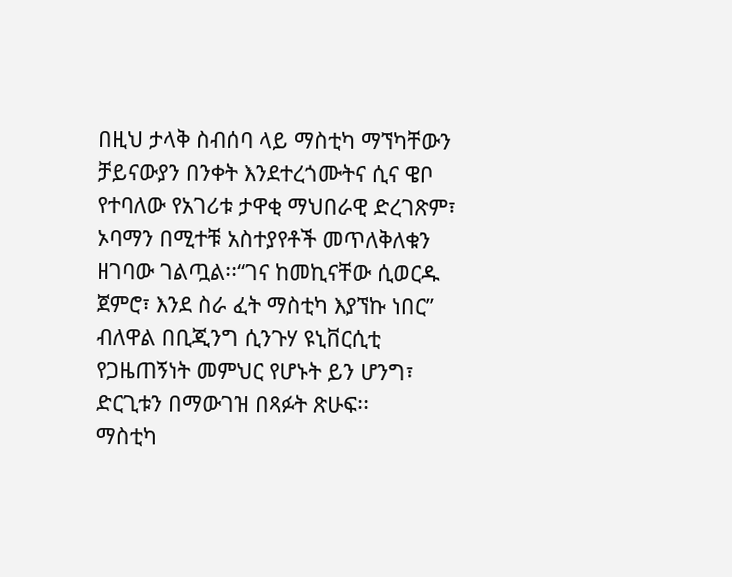በዚህ ታላቅ ስብሰባ ላይ ማስቲካ ማኘካቸውን ቻይናውያን በንቀት እንደተረጎሙትና ሲና ዌቦ የተባለው የአገሪቱ ታዋቂ ማህበራዊ ድረገጽም፣ ኦባማን በሚተቹ አስተያየቶች መጥለቅለቁን ዘገባው ገልጧል፡፡“ገና ከመኪናቸው ሲወርዱ ጀምሮ፣ እንደ ስራ ፈት ማስቲካ እያኘኩ ነበር” ብለዋል በቢጂንግ ሲንጉሃ ዩኒቨርሲቲ የጋዜጠኝነት መምህር የሆኑት ይን ሆንግ፣ ድርጊቱን በማውገዝ በጻፉት ጽሁፍ፡፡
ማስቲካ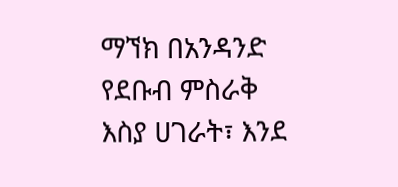ማኘክ በአንዳንድ የደቡብ ምስራቅ እስያ ሀገራት፣ እንደ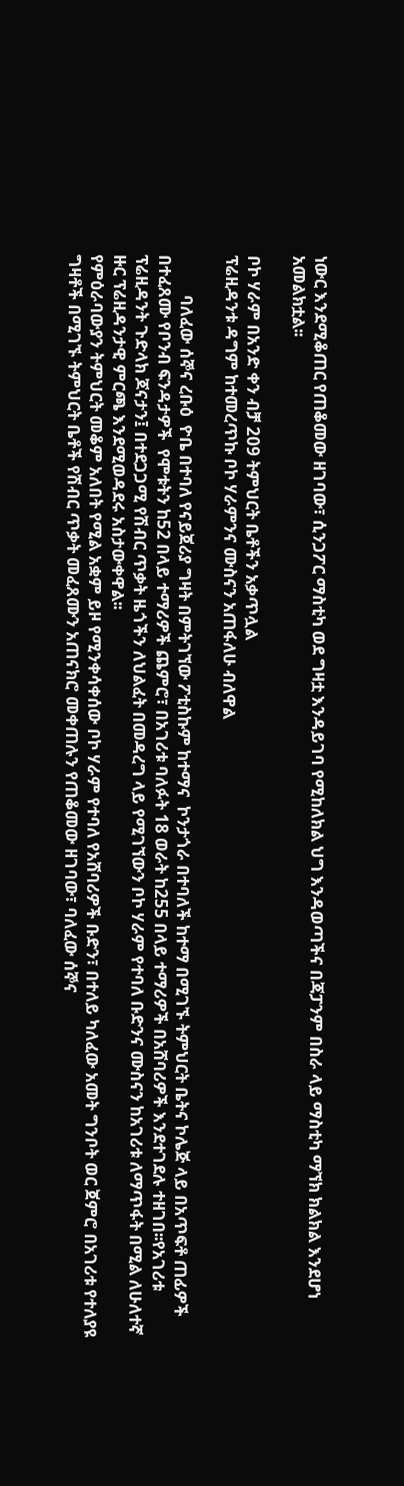ነውር እንደሚቆጠር የጠቆመው ዘገባው፣ ሲንጋፖር ማስቲካ ወደ ግዛቷ እንዳይገባ የሚከለክል ህግ እንዳወጣችና በጃፓንም በስራ ላይ ማስቲካ ማኘክ ክልክል እንደሆነ አመልክቷል፡፡

ቦኮ ሃራም በአንድ ቀን ብቻ 209 ትምህርት ቤቶችን አቃጥሏል
ፕሬዚዳንቱ ዳግም ከተመረጥኩ ቦኮ ሃራምንና ሙስናን አጠፋለሁ ብለዋል

          ባለፈው ሰኞና ረቡዕ  ዮቤ በተባለ የናይጀሪያ ግዛት በምትገኘው ፖቲስኩም ከተማና  ኮንታጎራ በተባለች ከተማ በሚገኙ ትምህርት ቤትና ኮሌጅ ላይ በአጥፍቶ ጠፊዎች በተፈጸሙ የቦንብ ፍንዳታዎች  የሞቱትን ከ52 በላይ ተማሪዎች ጨምሮ፣ በአገሪቱ ባለፉት 18 ወራት ከ255 በላይ ተማሪዎች በአሸባሪዎች እንደተገደሉ ተዘገበ፡፡የአገሪቱ ፕሬዚዳንት ጉድላክ ጆናታን፤ በተደጋጋሚ የሽብር ጥቃት ዜጎችን ለህልፈት በመዳረግ ላይ የሚገኘውን ቦኮ ሃራም የተባለ ቡድንና ሙስናን ከአገሪቱ ለማጥፋት በሚል ለሁለተኛ ዙር ፕሬዚዳንታዊ ምርጫ እንደሚወዳደሩ አስታውቀዋል፡፡
የምዕራባውያን ትምህርት መቆም አለበት የሚል አቋም ይዞ የሚንቀሳቀሰው ቦኮ ሃራም የተባለ የአሸባሪዎች ቡድን፣ በተለይ ካለፈው አመት ግንቦት ወር ጀምሮ በአገሪቱ የተለያዩ ግዛቶች በሚገኙ ትምህርት ቤቶች የሽብር ጥቃት መፈጸሙን አጠናክሮ መቀጠሉን የጠቆመው ዘገባው፣ ባለፈው ሰኞና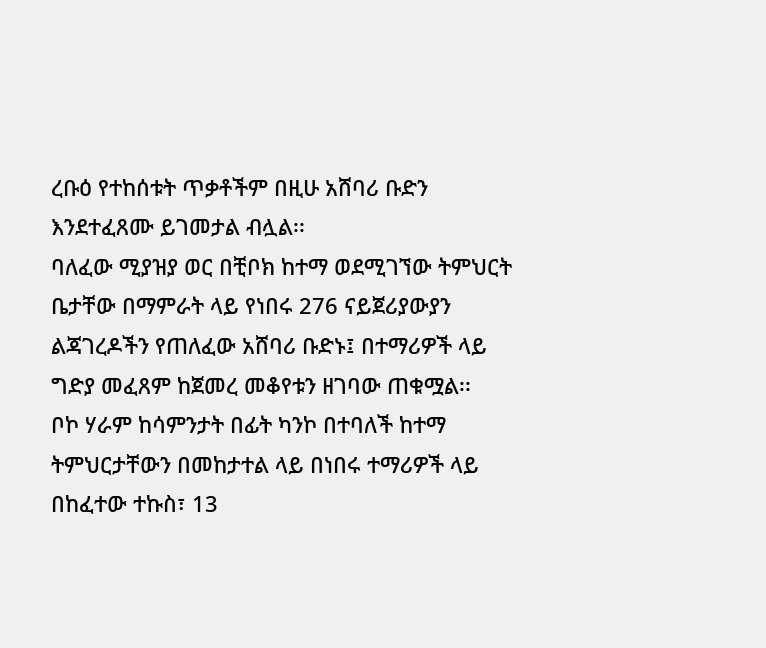ረቡዕ የተከሰቱት ጥቃቶችም በዚሁ አሸባሪ ቡድን እንደተፈጸሙ ይገመታል ብሏል፡፡
ባለፈው ሚያዝያ ወር በቺቦክ ከተማ ወደሚገኘው ትምህርት ቤታቸው በማምራት ላይ የነበሩ 276 ናይጀሪያውያን ልጃገረዶችን የጠለፈው አሸባሪ ቡድኑ፤ በተማሪዎች ላይ ግድያ መፈጸም ከጀመረ መቆየቱን ዘገባው ጠቁሟል፡፡
ቦኮ ሃራም ከሳምንታት በፊት ካንኮ በተባለች ከተማ ትምህርታቸውን በመከታተል ላይ በነበሩ ተማሪዎች ላይ በከፈተው ተኩስ፣ 13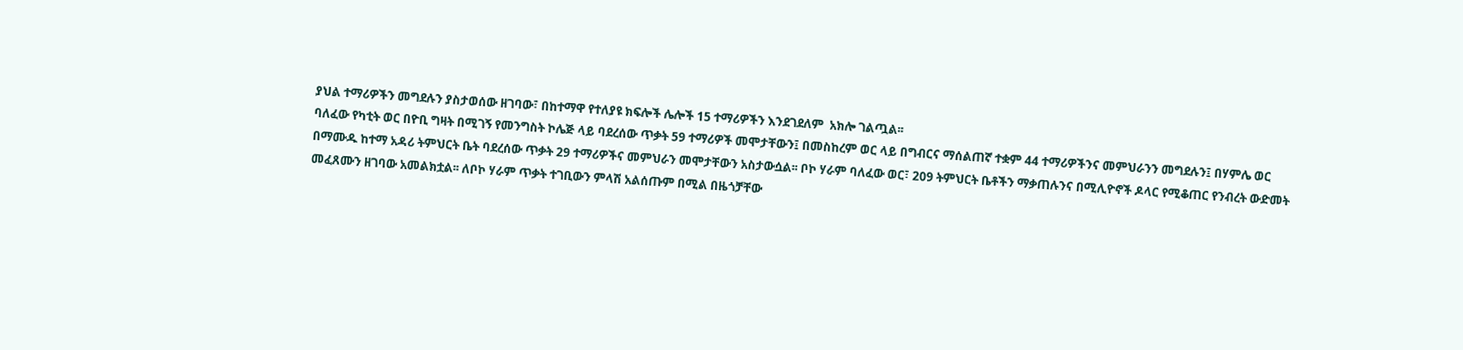ያህል ተማሪዎችን መግደሉን ያስታወሰው ዘገባው፣ በከተማዋ የተለያዩ ክፍሎች ሌሎች 15 ተማሪዎችን እንደገደለም  አክሎ ገልጧል፡፡
ባለፈው የካቲት ወር በዮቢ ግዛት በሚገኝ የመንግስት ኮሌጅ ላይ ባደረሰው ጥቃት 59 ተማሪዎች መሞታቸውን፤ በመስከረም ወር ላይ በግብርና ማሰልጠኛ ተቋም 44 ተማሪዎችንና መምህራንን መግደሉን፤ በሃምሌ ወር በማሙዱ ከተማ አዳሪ ትምህርት ቤት ባደረሰው ጥቃት 29 ተማሪዎችና መምህራን መሞታቸውን አስታውሷል፡፡ ቦኮ ሃራም ባለፈው ወር፣ 209 ትምህርት ቤቶችን ማቃጠሉንና በሚሊዮኖች ዶላር የሚቆጠር የንብረት ውድመት መፈጸሙን ዘገባው አመልክቷል፡፡ ለቦኮ ሃራም ጥቃት ተገቢውን ምላሽ አልሰጡም በሚል በዜጎቻቸው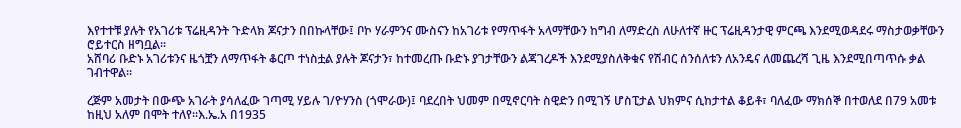እየተተቹ ያሉት የአገሪቱ ፕሬዚዳንት ጉድላክ ጆናታን በበኩላቸው፤ ቦኮ ሃራምንና ሙስናን ከአገሪቱ የማጥፋት አላማቸውን ከግብ ለማድረስ ለሁለተኛ ዙር ፕሬዚዳንታዊ ምርጫ እንደሚወዳደሩ ማስታወቃቸውን ሮይተርስ ዘግቧል፡፡
አሸባሪ ቡድኑ አገሪቱንና ዜጎቿን ለማጥፋት ቆርጦ ተነስቷል ያሉት ጆናታን፣ ከተመረጡ ቡድኑ ያገታቸውን ልጃገረዶች እንደሚያስለቅቁና የሽብር ሰንሰለቱን ለአንዴና ለመጨረሻ ጊዜ እንደሚበጣጥሱ ቃል ገብተዋል፡፡

ረጅም አመታት በውጭ አገራት ያሳለፈው ገጣሚ ሃይሉ ገ/ዮሃንስ (ጎሞራው)፤ ባደረበት ህመም በሚኖርባት ስዊድን በሚገኝ ሆስፒታል ህክምና ሲከታተል ቆይቶ፣ ባለፈው ማክሰኞ በተወለደ በ79 አመቱ ከዚህ አለም በሞት ተለየ፡፡እ.ኤ.አ በ1935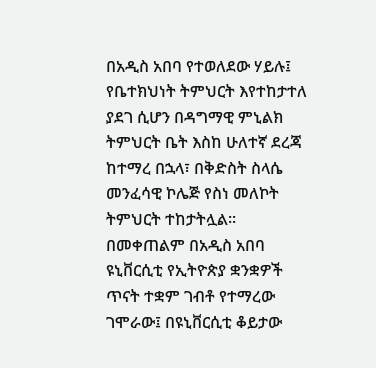በአዲስ አበባ የተወለደው ሃይሉ፤ የቤተክህነት ትምህርት እየተከታተለ ያደገ ሲሆን በዳግማዊ ምኒልክ ትምህርት ቤት እስከ ሁለተኛ ደረጃ ከተማረ በኋላ፣ በቅድስት ስላሴ መንፈሳዊ ኮሌጅ የስነ መለኮት ትምህርት ተከታትሏል፡፡
በመቀጠልም በአዲስ አበባ ዩኒቨርሲቲ የኢትዮጵያ ቋንቋዎች ጥናት ተቋም ገብቶ የተማረው ገሞራው፤ በዩኒቨርሲቲ ቆይታው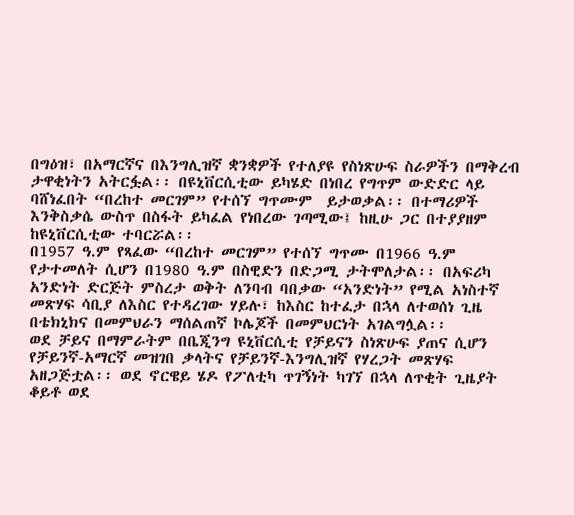በግዕዝ፣ በአማርኛና በእንግሊዝኛ ቋንቋዎች የተለያዩ የስነጽሁፍ ስራዎችን በማቅረብ ታዋቂነትን አትርፏል፡፡ በዩኒቨርሲቲው ይካሄድ በነበረ የግጥም ውድድር ላይ ባሸነፈበት “በረከተ መርገም” የተሰኘ ግጥሙም  ይታወቃል፡፡ በተማሪዎች እንቅስቃሴ ውስጥ በስፋት ይካፈል የነበረው ገጣሚው፤ ከዚሁ ጋር በተያያዘም ከዩኒቨርሲቲው ተባርሯል፡፡
በ1957 ዓ.ም የጻፈው “በረከተ መርገም” የተሰኘ ግጥሙ በ1966 ዓ.ም የታተመለት ሲሆን በ1980 ዓ.ም በስዊድን በድጋሚ ታትሞለታል፡፡ በአፍሪካ አንድነት ድርጅት ምስረታ ወቅት ለንባብ ባበቃው “አንድነት” የሚል አነስተኛ መጽሃፍ ሳቢያ ለእስር የተዳረገው ሃይሉ፣ ከእስር ከተፈታ በኋላ ለተወሰነ ጊዜ በቴክኒክና በመምህራን ማሰልጠኛ ኮሌጆች በመምህርነት አገልግሏል፡፡
ወደ ቻይና በማምራትም በቤጂንግ ዩኒቨርሲቲ የቻይናን ስነጽሁፍ ያጠና ሲሆን የቻይንኛ-አማርኛ መዝገበ ቃላትና የቻይንኛ-እንግሊዝኛ የሃረጋት መጽሃፍ አዘጋጅቷል፡፡ ወደ ኖርዌይ ሄዶ የፖለቲካ ጥገኝነት ካገኘ በኋላ ለጥቂት ጊዜያት ቆይቶ ወደ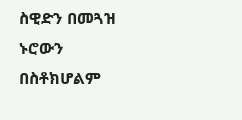ስዊድን በመጓዝ ኑሮውን በስቶክሆልም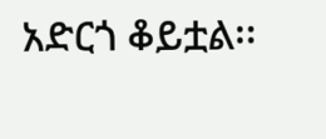አድርጎ ቆይቷል፡፡